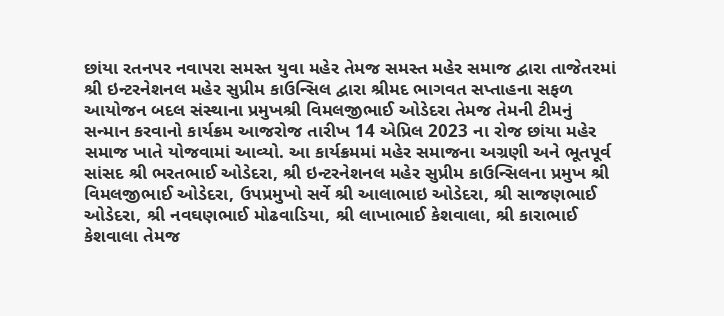છાંયા રતનપર નવાપરા સમસ્ત યુવા મહેર તેમજ સમસ્ત મહેર સમાજ દ્વારા તાજેતરમાં શ્રી ઇન્ટરનેશનલ મહેર સુપ્રીમ કાઉન્સિલ દ્વારા શ્રીમદ ભાગવત સપ્તાહના સફળ આયોજન બદલ સંસ્થાના પ્રમુખશ્રી વિમલજીભાઈ ઓડેદરા તેમજ તેમની ટીમનું સન્માન કરવાનો કાર્યક્રમ આજરોજ તારીખ 14 એપ્રિલ 2023 ના રોજ છાંયા મહેર સમાજ ખાતે યોજવામાં આવ્યો. આ કાર્યક્રમમાં મહેર સમાજના અગ્રણી અને ભૂતપૂર્વ સાંસદ શ્રી ભરતભાઈ ઓડેદરા, શ્રી ઇન્ટરનેશનલ મહેર સુપ્રીમ કાઉન્સિલના પ્રમુખ શ્રી વિમલજીભાઈ ઓડેદરા, ઉપપ્રમુખો સર્વે શ્રી આલાભાઇ ઓડેદરા, શ્રી સાજણભાઈ ઓડેદરા, શ્રી નવઘણભાઈ મોઢવાડિયા, શ્રી લાખાભાઈ કેશવાલા, શ્રી કારાભાઈ કેશવાલા તેમજ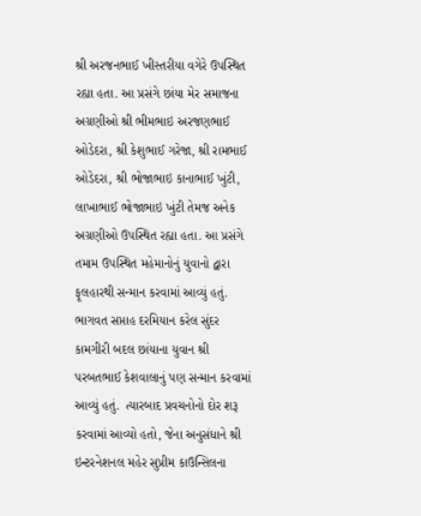શ્રી અરજનભાઈ ખીસ્તરીયા વગેરે ઉપસ્થિત રહ્યા હતા. આ પ્રસંગે છાંયા મેર સમાજના અગ્રણીઓ શ્રી ભીમભાઇ અરજણભાઈ ઓડેદરા, શ્રી કેશુભાઈ ગરેજા, શ્રી રામભાઈ ઓડેદરા, શ્રી ભોજાભાઇ કાનાભાઈ ખુંટી,  લાખાભાઈ ભોજાભાઇ ખુંટી તેમજ અનેક અગ્રણીઓ ઉપસ્થિત રહ્યા હતા. આ પ્રસંગે તમામ ઉપસ્થિત મહેમાનોનું યુવાનો દ્વારા ફૂલહારથી સન્માન કરવામાં આવ્યું હતું. ભાગવત સપ્તાહ દરમિયાન કરેલ સુંદર કામગીરી બદલ છાંયાના યુવાન શ્રી પરબતભાઈ કેશવાલાનું પણ સન્માન કરવામાં આવ્યું હતું.  ત્યારબાદ પ્રવચનોનો દોર શરૂ કરવામાં આવ્યો હતો, જેના અનુસંધાને શ્રી ઇન્ટરનેશનલ મહેર સુપ્રીમ કાઉન્સિલના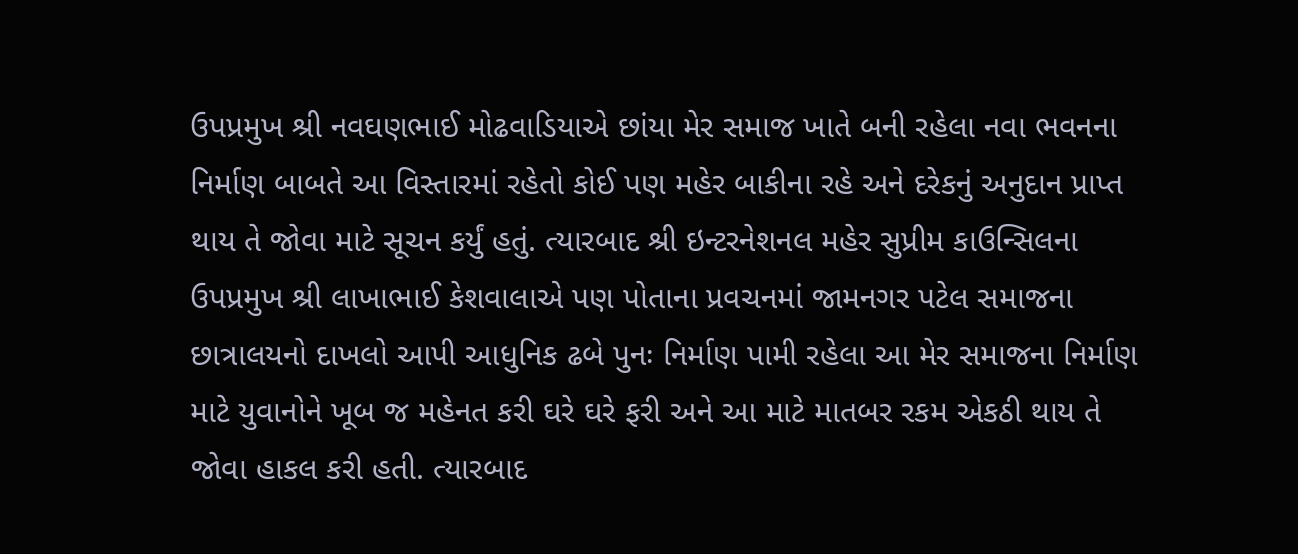ઉપપ્રમુખ શ્રી નવઘણભાઈ મોઢવાડિયાએ છાંયા મેર સમાજ ખાતે બની રહેલા નવા ભવનના નિર્માણ બાબતે આ વિસ્તારમાં રહેતો કોઈ પણ મહેર બાકીના રહે અને દરેકનું અનુદાન પ્રાપ્ત થાય તે જોવા માટે સૂચન કર્યું હતું. ત્યારબાદ શ્રી ઇન્ટરનેશનલ મહેર સુપ્રીમ કાઉન્સિલના ઉપપ્રમુખ શ્રી લાખાભાઈ કેશવાલાએ પણ પોતાના પ્રવચનમાં જામનગર પટેલ સમાજના છાત્રાલયનો દાખલો આપી આધુનિક ઢબે પુનઃ નિર્માણ પામી રહેલા આ મેર સમાજના નિર્માણ માટે યુવાનોને ખૂબ જ મહેનત કરી ઘરે ઘરે ફરી અને આ માટે માતબર રકમ એકઠી થાય તે જોવા હાકલ કરી હતી. ત્યારબાદ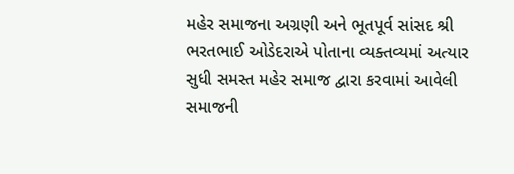મહેર સમાજના અગ્રણી અને ભૂતપૂર્વ સાંસદ શ્રી ભરતભાઈ ઓડેદરાએ પોતાના વ્યક્તવ્યમાં અત્યાર સુધી સમસ્ત મહેર સમાજ દ્વારા કરવામાં આવેલી સમાજની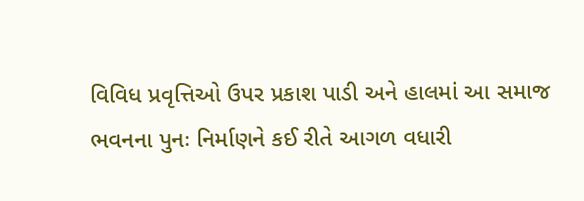વિવિધ પ્રવૃત્તિઓ ઉપર પ્રકાશ પાડી અને હાલમાં આ સમાજ ભવનના પુનઃ નિર્માણને કઈ રીતે આગળ વધારી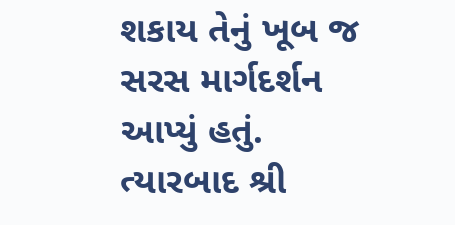શકાય તેનું ખૂબ જ સરસ માર્ગદર્શન આપ્યું હતું. ત્યારબાદ શ્રી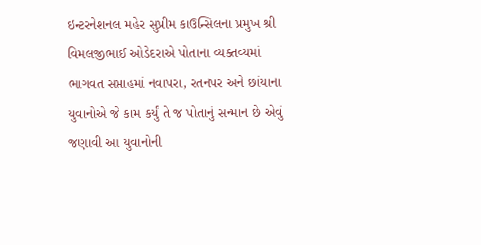ઇન્ટરનેશનલ મહેર સુપ્રીમ કાઉન્સિલના પ્રમુખ શ્રી વિમલજીભાઈ ઓડેદરાએ પોતાના વ્યક્તવ્યમાં ભાગવત સપ્તાહમાં નવાપરા, રતનપર અને છાંયાના યુવાનોએ જે કામ કર્યું તે જ પોતાનું સન્માન છે એવું જણાવી આ યુવાનોની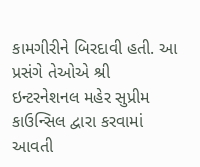કામગીરીને બિરદાવી હતી. આ પ્રસંગે તેઓએ શ્રી ઇન્ટરનેશનલ મહેર સુપ્રીમ કાઉન્સિલ દ્વારા કરવામાં આવતી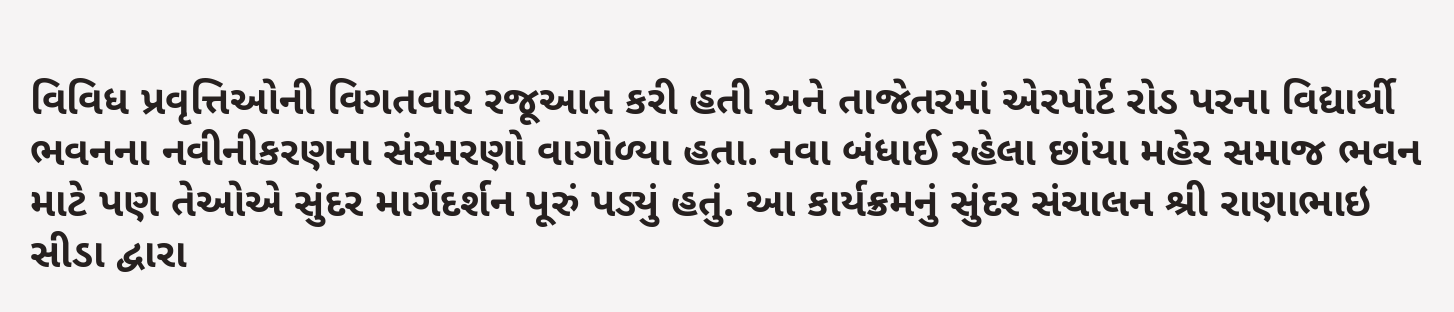વિવિધ પ્રવૃત્તિઓની વિગતવાર રજૂઆત કરી હતી અને તાજેતરમાં એરપોર્ટ રોડ પરના વિદ્યાર્થી ભવનના નવીનીકરણના સંસ્મરણો વાગોળ્યા હતા. નવા બંધાઈ રહેલા છાંયા મહેર સમાજ ભવન માટે પણ તેઓએ સુંદર માર્ગદર્શન પૂરું પડ્યું હતું. આ કાર્યક્રમનું સુંદર સંચાલન શ્રી રાણાભાઇ સીડા દ્વારા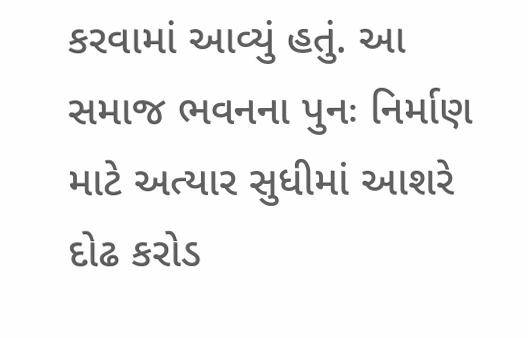કરવામાં આવ્યું હતું. આ સમાજ ભવનના પુનઃ નિર્માણ માટે અત્યાર સુધીમાં આશરે  દોઢ કરોડ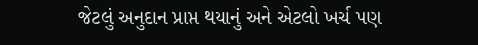જેટલું અનુદાન પ્રાપ્ત થયાનું અને એટલો ખર્ચ પણ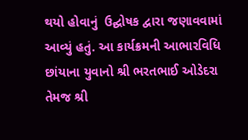થયો હોવાનું  ઉદ્ઘોષક દ્વારા જણાવવામાં આવ્યું હતું. આ કાર્યક્રમની આભારવિધિ  છાંયાના યુવાનો શ્રી ભરતભાઈ ઓડેદરા તેમજ શ્રી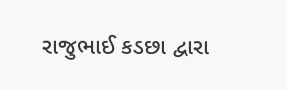રાજુભાઈ કડછા દ્વારા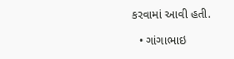કરવામાં આવી હતી.

  • ગાંગાભાઇ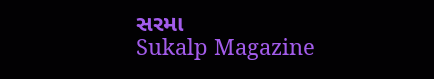સરમા
Sukalp Magazine